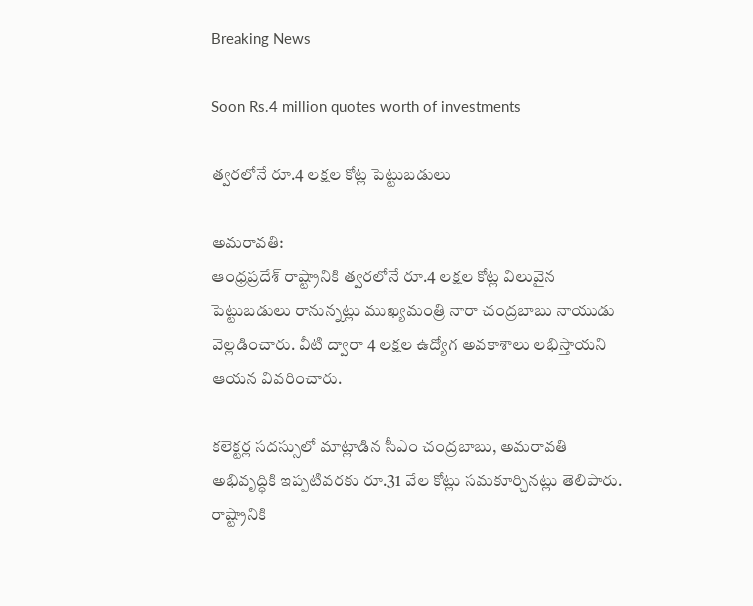Breaking News

Soon Rs.4 million quotes worth of investments

త్వరలోనే రూ.4 లక్షల కోట్ల పెట్టుబడులు

అమరావతి:
ఆంధ్రప్రదేశ్ రాష్ట్రానికి త్వరలోనే రూ.4 లక్షల కోట్ల విలువైన పెట్టుబడులు రానున్నట్లు ముఖ్యమంత్రి నారా చంద్రబాబు నాయుడు వెల్లడించారు. వీటి ద్వారా 4 లక్షల ఉద్యోగ అవకాశాలు లభిస్తాయని ఆయన వివరించారు.

కలెక్టర్ల సదస్సులో మాట్లాడిన సీఎం చంద్రబాబు, అమరావతి అభివృద్ధికి ఇప్పటివరకు రూ.31 వేల కోట్లు సమకూర్చినట్లు తెలిపారు. రాష్ట్రానికి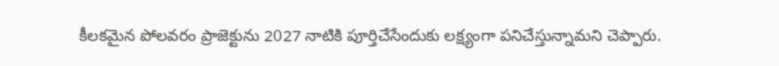కీలకమైన పోలవరం ప్రాజెక్టును 2027 నాటికి పూర్తిచేసేందుకు లక్ష్యంగా పనిచేస్తున్నామని చెప్పారు.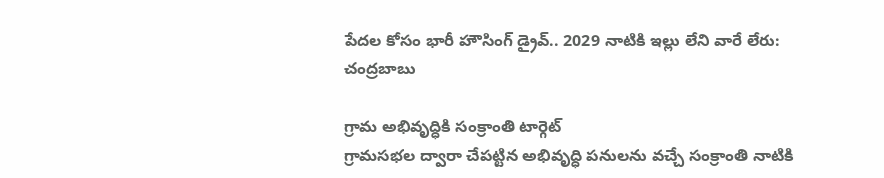పేదల కోసం భారీ హౌసింగ్ డ్రైవ్.. 2029 నాటికి ఇల్లు లేని వారే లేరు: చంద్రబాబు

గ్రామ అభివృద్ధికి సంక్రాంతి టార్గెట్
గ్రామసభల ద్వారా చేపట్టిన అభివృద్ధి పనులను వచ్చే సంక్రాంతి నాటికి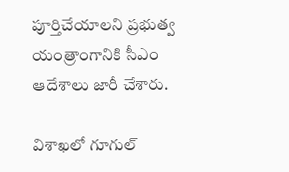పూర్తిచేయాలని ప్రభుత్వ యంత్రాంగానికి సీఎం ఆదేశాలు జారీ చేశారు.

విశాఖలో గూగుల్‌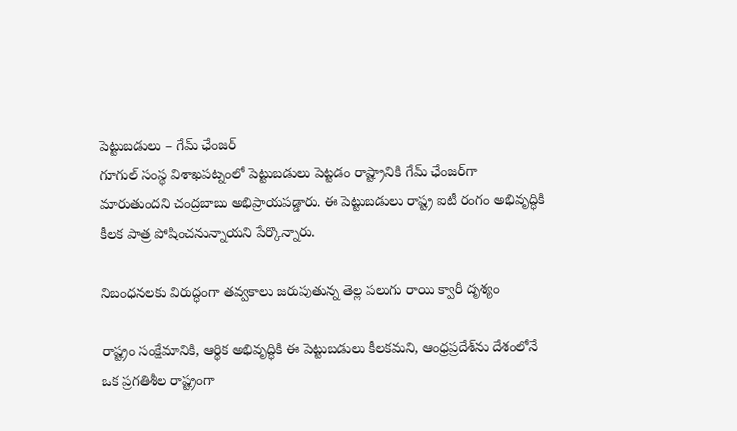పెట్టుబడులు – గేమ్‌ ఛేంజర్‌
గూగుల్‌ సంస్థ విశాఖపట్నంలో పెట్టుబడులు పెట్టడం రాష్ట్రానికి గేమ్‌ ఛేంజర్‌గా మారుతుందని చంద్రబాబు అభిప్రాయపడ్డారు. ఈ పెట్టుబడులు రాష్ట్ర ఐటీ రంగం అభివృద్ధికి కీలక పాత్ర పోషించనున్నాయని పేర్కొన్నారు.

నిబంధనలకు విరుద్ధంగా తవ్వకాలు జరుపుతున్న తెల్ల పలుగు రాయి క్వారీ దృశ్యం

రాష్ట్రం సంక్షేమానికి, ఆర్థిక అభివృద్ధికి ఈ పెట్టుబడులు కీలకమని, ఆంధ్రప్రదేశ్‌ను దేశంలోనే ఒక ప్రగతిశీల రాష్ట్రంగా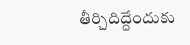తీర్చిదిద్దేందుకు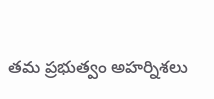తమ ప్రభుత్వం అహర్నిశలు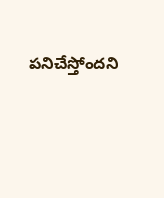పనిచేస్తోందని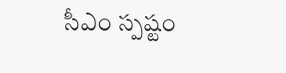సీఎం స్పష్టం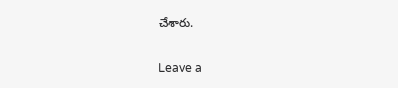చేశారు.

Leave a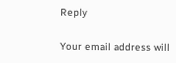Reply

Your email address will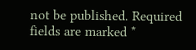not be published. Required fields are marked *